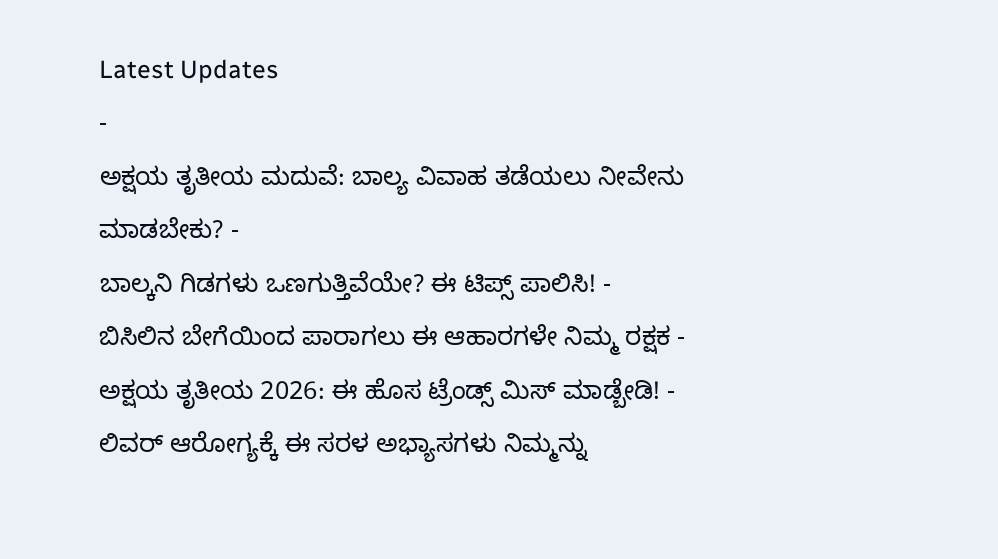Latest Updates
-
ಅಕ್ಷಯ ತೃತೀಯ ಮದುವೆ: ಬಾಲ್ಯ ವಿವಾಹ ತಡೆಯಲು ನೀವೇನು ಮಾಡಬೇಕು? -
ಬಾಲ್ಕನಿ ಗಿಡಗಳು ಒಣಗುತ್ತಿವೆಯೇ? ಈ ಟಿಪ್ಸ್ ಪಾಲಿಸಿ! -
ಬಿಸಿಲಿನ ಬೇಗೆಯಿಂದ ಪಾರಾಗಲು ಈ ಆಹಾರಗಳೇ ನಿಮ್ಮ ರಕ್ಷಕ -
ಅಕ್ಷಯ ತೃತೀಯ 2026: ಈ ಹೊಸ ಟ್ರೆಂಡ್ಸ್ ಮಿಸ್ ಮಾಡ್ಬೇಡಿ! -
ಲಿವರ್ ಆರೋಗ್ಯಕ್ಕೆ ಈ ಸರಳ ಅಭ್ಯಾಸಗಳು ನಿಮ್ಮನ್ನು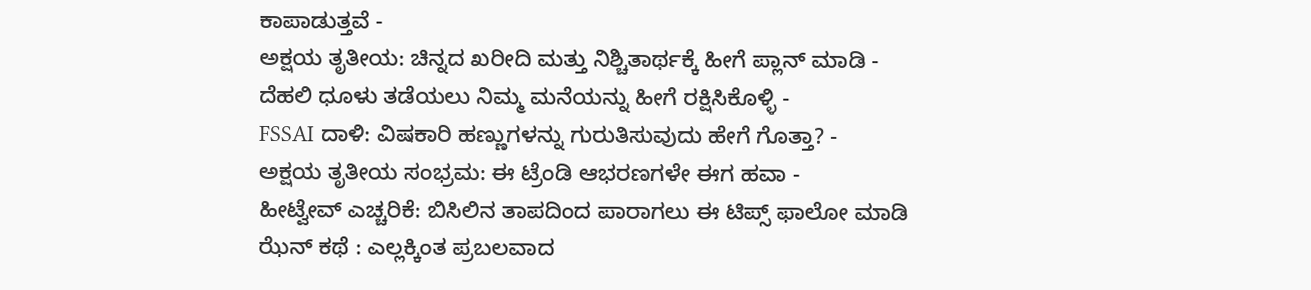ಕಾಪಾಡುತ್ತವೆ -
ಅಕ್ಷಯ ತೃತೀಯ: ಚಿನ್ನದ ಖರೀದಿ ಮತ್ತು ನಿಶ್ಚಿತಾರ್ಥಕ್ಕೆ ಹೀಗೆ ಪ್ಲಾನ್ ಮಾಡಿ -
ದೆಹಲಿ ಧೂಳು ತಡೆಯಲು ನಿಮ್ಮ ಮನೆಯನ್ನು ಹೀಗೆ ರಕ್ಷಿಸಿಕೊಳ್ಳಿ -
FSSAI ದಾಳಿ: ವಿಷಕಾರಿ ಹಣ್ಣುಗಳನ್ನು ಗುರುತಿಸುವುದು ಹೇಗೆ ಗೊತ್ತಾ? -
ಅಕ್ಷಯ ತೃತೀಯ ಸಂಭ್ರಮ: ಈ ಟ್ರೆಂಡಿ ಆಭರಣಗಳೇ ಈಗ ಹವಾ -
ಹೀಟ್ವೇವ್ ಎಚ್ಚರಿಕೆ: ಬಿಸಿಲಿನ ತಾಪದಿಂದ ಪಾರಾಗಲು ಈ ಟಿಪ್ಸ್ ಫಾಲೋ ಮಾಡಿ
ಝೆನ್ ಕಥೆ : ಎಲ್ಲಕ್ಕಿಂತ ಪ್ರಬಲವಾದ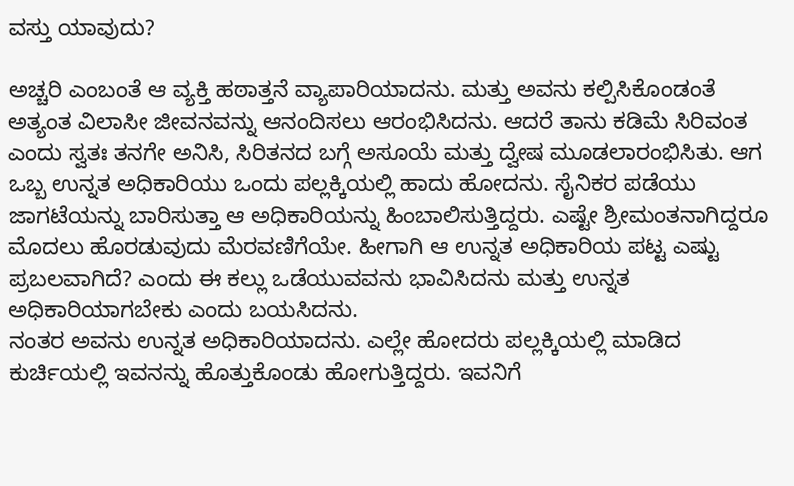ವಸ್ತು ಯಾವುದು?

ಅಚ್ಚರಿ ಎಂಬಂತೆ ಆ ವ್ಯಕ್ತಿ ಹಠಾತ್ತನೆ ವ್ಯಾಪಾರಿಯಾದನು. ಮತ್ತು ಅವನು ಕಲ್ಪಿಸಿಕೊಂಡಂತೆ ಅತ್ಯಂತ ವಿಲಾಸೀ ಜೀವನವನ್ನು ಆನಂದಿಸಲು ಆರಂಭಿಸಿದನು. ಆದರೆ ತಾನು ಕಡಿಮೆ ಸಿರಿವಂತ ಎಂದು ಸ್ವತಃ ತನಗೇ ಅನಿಸಿ, ಸಿರಿತನದ ಬಗ್ಗೆ ಅಸೂಯೆ ಮತ್ತು ದ್ವೇಷ ಮೂಡಲಾರಂಭಿಸಿತು. ಆಗ ಒಬ್ಬ ಉನ್ನತ ಅಧಿಕಾರಿಯು ಒಂದು ಪಲ್ಲಕ್ಕಿಯಲ್ಲಿ ಹಾದು ಹೋದನು. ಸೈನಿಕರ ಪಡೆಯು ಜಾಗಟೆಯನ್ನು ಬಾರಿಸುತ್ತಾ ಆ ಅಧಿಕಾರಿಯನ್ನು ಹಿಂಬಾಲಿಸುತ್ತಿದ್ದರು. ಎಷ್ಟೇ ಶ್ರೀಮಂತನಾಗಿದ್ದರೂ ಮೊದಲು ಹೊರಡುವುದು ಮೆರವಣಿಗೆಯೇ. ಹೀಗಾಗಿ ಆ ಉನ್ನತ ಅಧಿಕಾರಿಯ ಪಟ್ಟ ಎಷ್ಟು ಪ್ರಬಲವಾಗಿದೆ? ಎಂದು ಈ ಕಲ್ಲು ಒಡೆಯುವವನು ಭಾವಿಸಿದನು ಮತ್ತು ಉನ್ನತ ಅಧಿಕಾರಿಯಾಗಬೇಕು ಎಂದು ಬಯಸಿದನು.
ನಂತರ ಅವನು ಉನ್ನತ ಅಧಿಕಾರಿಯಾದನು. ಎಲ್ಲೇ ಹೋದರು ಪಲ್ಲಕ್ಕಿಯಲ್ಲಿ ಮಾಡಿದ ಕುರ್ಚಿಯಲ್ಲಿ ಇವನನ್ನು ಹೊತ್ತುಕೊಂಡು ಹೋಗುತ್ತಿದ್ದರು. ಇವನಿಗೆ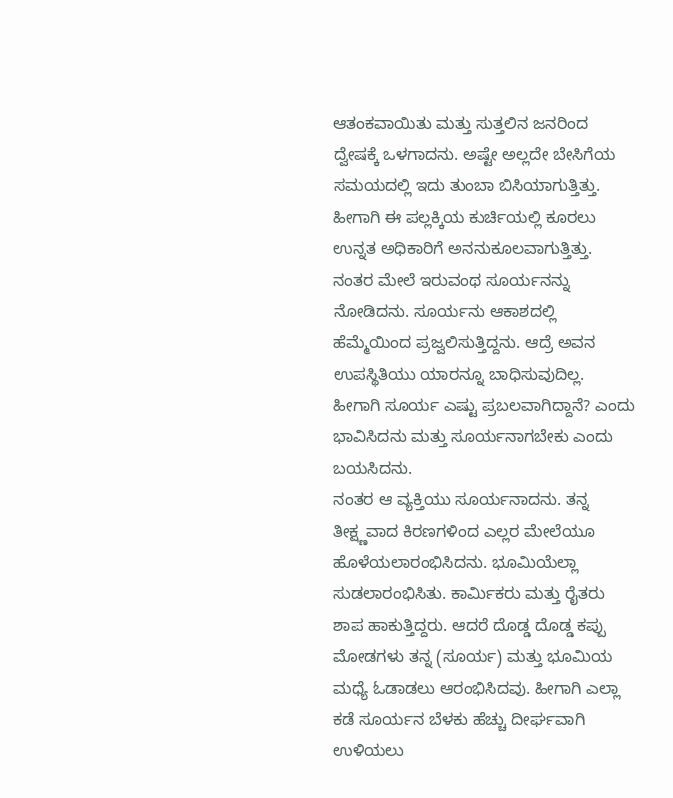ಆತಂಕವಾಯಿತು ಮತ್ತು ಸುತ್ತಲಿನ ಜನರಿಂದ ದ್ವೇಷಕ್ಕೆ ಒಳಗಾದನು. ಅಷ್ಟೇ ಅಲ್ಲದೇ ಬೇಸಿಗೆಯ ಸಮಯದಲ್ಲಿ ಇದು ತುಂಬಾ ಬಿಸಿಯಾಗುತ್ತಿತ್ತು. ಹೀಗಾಗಿ ಈ ಪಲ್ಲಕ್ಕಿಯ ಕುರ್ಚಿಯಲ್ಲಿ ಕೂರಲು ಉನ್ನತ ಅಧಿಕಾರಿಗೆ ಅನನುಕೂಲವಾಗುತ್ತಿತ್ತು. ನಂತರ ಮೇಲೆ ಇರುವಂಥ ಸೂರ್ಯನನ್ನು ನೋಡಿದನು. ಸೂರ್ಯನು ಆಕಾಶದಲ್ಲಿ ಹೆಮ್ಮೆಯಿಂದ ಪ್ರಜ್ವಲಿಸುತ್ತಿದ್ದನು. ಆದ್ರೆ ಅವನ ಉಪಸ್ಥಿತಿಯು ಯಾರನ್ನೂ ಬಾಧಿಸುವುದಿಲ್ಲ. ಹೀಗಾಗಿ ಸೂರ್ಯ ಎಷ್ಟು ಪ್ರಬಲವಾಗಿದ್ದಾನೆ? ಎಂದು ಭಾವಿಸಿದನು ಮತ್ತು ಸೂರ್ಯನಾಗಬೇಕು ಎಂದು ಬಯಸಿದನು.
ನಂತರ ಆ ವ್ಯಕ್ತಿಯು ಸೂರ್ಯನಾದನು. ತನ್ನ ತೀಕ್ಷ್ಣವಾದ ಕಿರಣಗಳಿಂದ ಎಲ್ಲರ ಮೇಲೆಯೂ ಹೊಳೆಯಲಾರಂಭಿಸಿದನು. ಭೂಮಿಯೆಲ್ಲಾ ಸುಡಲಾರಂಭಿಸಿತು. ಕಾರ್ಮಿಕರು ಮತ್ತು ರೈತರು ಶಾಪ ಹಾಕುತ್ತಿದ್ದರು. ಆದರೆ ದೊಡ್ಡ ದೊಡ್ಡ ಕಪ್ಪು ಮೋಡಗಳು ತನ್ನ (ಸೂರ್ಯ) ಮತ್ತು ಭೂಮಿಯ ಮಧ್ಯೆ ಓಡಾಡಲು ಆರಂಭಿಸಿದವು. ಹೀಗಾಗಿ ಎಲ್ಲಾ ಕಡೆ ಸೂರ್ಯನ ಬೆಳಕು ಹೆಚ್ಚು ದೀರ್ಘವಾಗಿ ಉಳಿಯಲು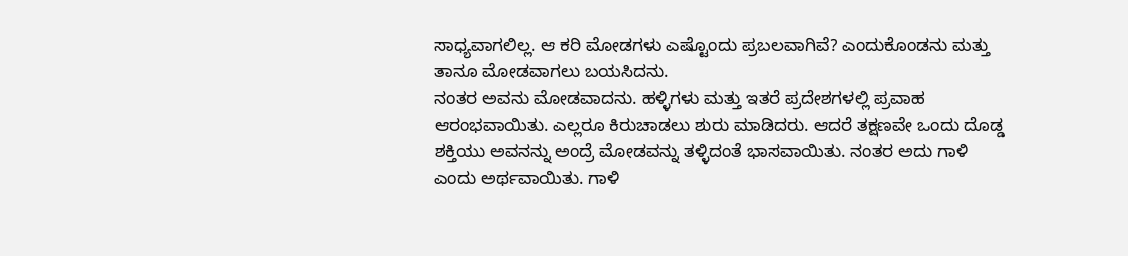ಸಾಧ್ಯವಾಗಲಿಲ್ಲ. ಆ ಕರಿ ಮೋಡಗಳು ಎಷ್ಟೊಂದು ಪ್ರಬಲವಾಗಿವೆ? ಎಂದುಕೊಂಡನು ಮತ್ತು ತಾನೂ ಮೋಡವಾಗಲು ಬಯಸಿದನು.
ನಂತರ ಅವನು ಮೋಡವಾದನು. ಹಳ್ಳಿಗಳು ಮತ್ತು ಇತರೆ ಪ್ರದೇಶಗಳಲ್ಲಿ ಪ್ರವಾಹ ಆರಂಭವಾಯಿತು. ಎಲ್ಲರೂ ಕಿರುಚಾಡಲು ಶುರು ಮಾಡಿದರು. ಆದರೆ ತಕ್ಷಣವೇ ಒಂದು ದೊಡ್ಡ ಶಕ್ತಿಯು ಅವನನ್ನು ಅಂದ್ರೆ ಮೋಡವನ್ನು ತಳ್ಳಿದಂತೆ ಭಾಸವಾಯಿತು. ನಂತರ ಅದು ಗಾಳಿ ಎಂದು ಅರ್ಥವಾಯಿತು. ಗಾಳಿ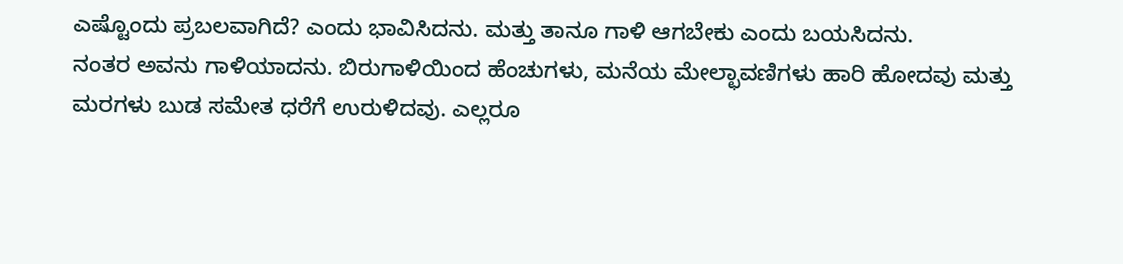ಎಷ್ಟೊಂದು ಪ್ರಬಲವಾಗಿದೆ? ಎಂದು ಭಾವಿಸಿದನು. ಮತ್ತು ತಾನೂ ಗಾಳಿ ಆಗಬೇಕು ಎಂದು ಬಯಸಿದನು.
ನಂತರ ಅವನು ಗಾಳಿಯಾದನು. ಬಿರುಗಾಳಿಯಿಂದ ಹೆಂಚುಗಳು, ಮನೆಯ ಮೇಲ್ಛಾವಣಿಗಳು ಹಾರಿ ಹೋದವು ಮತ್ತು ಮರಗಳು ಬುಡ ಸಮೇತ ಧರೆಗೆ ಉರುಳಿದವು. ಎಲ್ಲರೂ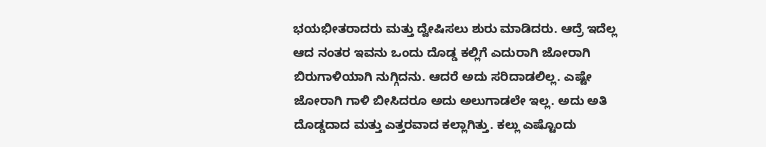ಭಯಭೀತರಾದರು ಮತ್ತು ದ್ವೇಷಿಸಲು ಶುರು ಮಾಡಿದರು. ಆದ್ರೆ ಇದೆಲ್ಲ ಆದ ನಂತರ ಇವನು ಒಂದು ದೊಡ್ಡ ಕಲ್ಲಿಗೆ ಎದುರಾಗಿ ಜೋರಾಗಿ ಬಿರುಗಾಳಿಯಾಗಿ ನುಗ್ಗಿದನು. ಆದರೆ ಅದು ಸರಿದಾಡಲಿಲ್ಲ. ಎಷ್ಟೇ ಜೋರಾಗಿ ಗಾಳಿ ಬೀಸಿದರೂ ಅದು ಅಲುಗಾಡಲೇ ಇಲ್ಲ. ಅದು ಅತಿ ದೊಡ್ಡದಾದ ಮತ್ತು ಎತ್ತರವಾದ ಕಲ್ಲಾಗಿತ್ತು. ಕಲ್ಲು ಎಷ್ಟೊಂದು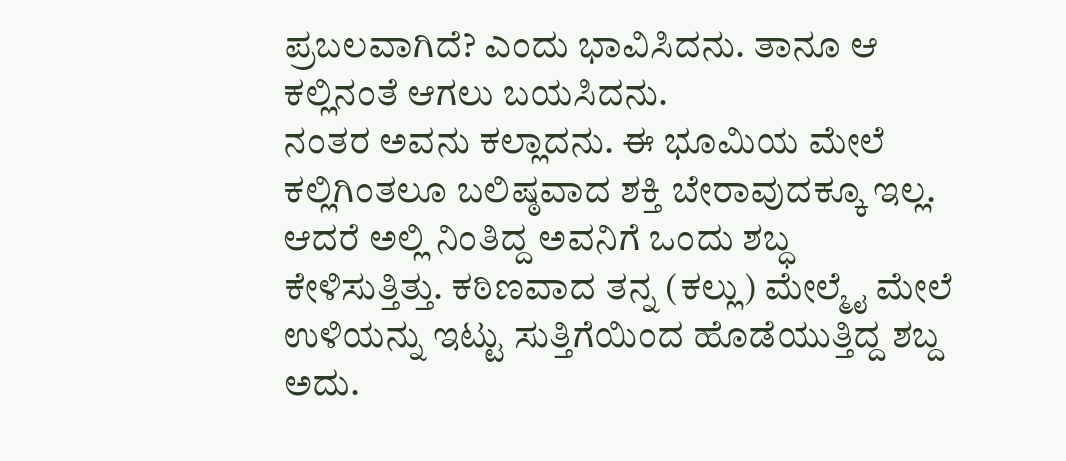ಪ್ರಬಲವಾಗಿದೆ? ಎಂದು ಭಾವಿಸಿದನು. ತಾನೂ ಆ ಕಲ್ಲಿನಂತೆ ಆಗಲು ಬಯಸಿದನು.
ನಂತರ ಅವನು ಕಲ್ಲಾದನು. ಈ ಭೂಮಿಯ ಮೇಲೆ ಕಲ್ಲಿಗಿಂತಲೂ ಬಲಿಷ್ಠವಾದ ಶಕ್ತಿ ಬೇರಾವುದಕ್ಕೂ ಇಲ್ಲ. ಆದರೆ ಅಲ್ಲಿ ನಿಂತಿದ್ದ ಅವನಿಗೆ ಒಂದು ಶಬ್ಧ ಕೇಳಿಸುತ್ತಿತ್ತು. ಕಠಿಣವಾದ ತನ್ನ (ಕಲ್ಲು) ಮೇಲ್ಮೈ ಮೇಲೆ ಉಳಿಯನ್ನು ಇಟ್ಟು ಸುತ್ತಿಗೆಯಿಂದ ಹೊಡೆಯುತ್ತಿದ್ದ ಶಬ್ದ ಅದು.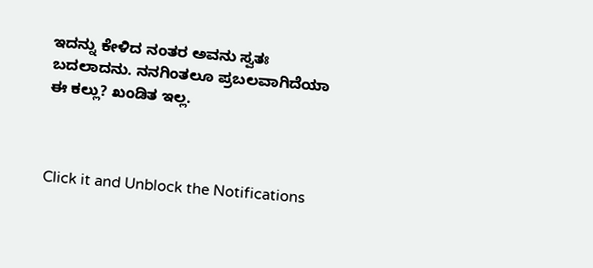ಇದನ್ನು ಕೇಳಿದ ನಂತರ ಅವನು ಸ್ವತಃ ಬದಲಾದನು. ನನಗಿಂತಲೂ ಪ್ರಬಲವಾಗಿದೆಯಾ ಈ ಕಲ್ಲು? ಖಂಡಿತ ಇಲ್ಲ.



Click it and Unblock the Notifications